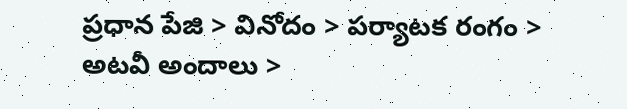ప్రధాన పేజి > వినోదం > పర్యాటక రంగం > అటవీ అందాలు >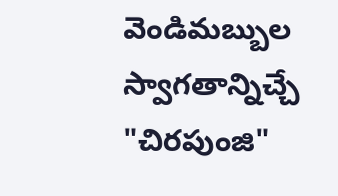వెండిమబ్బుల స్వాగతాన్నిచ్చే "చిరపుంజి"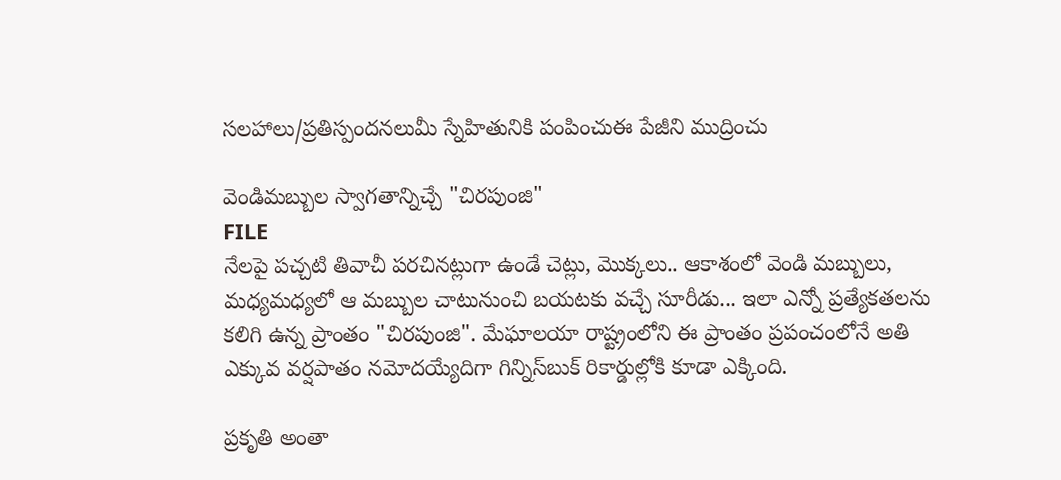సలహాలు/ప్రతిస్పందనలుమీ స్నేహితునికి పంపించుఈ పేజీని ముద్రించు

వెండిమబ్బుల స్వాగతాన్నిచ్చే "చిరపుంజి"
FILE
నేలపై పచ్చటి తివాచీ పరచినట్లుగా ఉండే చెట్లు, మొక్కలు.. ఆకాశంలో వెండి మబ్బులు, మధ్యమధ్యలో ఆ మబ్బుల చాటునుంచి బయటకు వచ్చే సూరీడు... ఇలా ఎన్నో ప్రత్యేకతలను కలిగి ఉన్న ప్రాంతం "చిరపుంజి". మేఘాలయా రాష్ట్రంలోని ఈ ప్రాంతం ప్రపంచంలోనే అతి ఎక్కువ వర్షపాతం నమోదయ్యేదిగా గిన్నిస్‌బుక్ రికార్డుల్లోకి కూడా ఎక్కింది.

ప్రకృతి అంతా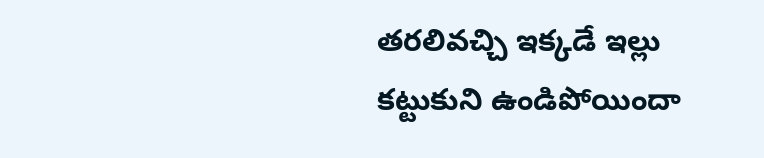తరలివచ్చి ఇక్కడే ఇల్లు కట్టుకుని ఉండిపోయిందా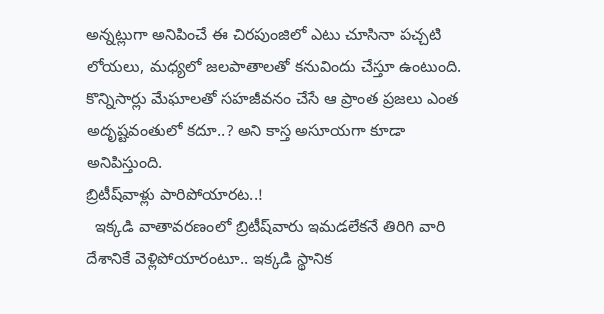అన్నట్లుగా అనిపించే ఈ చిరపుంజిలో ఎటు చూసినా పచ్చటి లోయలు, మధ్యలో జలపాతాలతో కనువిందు చేస్తూ ఉంటుంది. కొన్నిసార్లు మేఘాలతో సహజీవనం చేసే ఆ ప్రాంత ప్రజలు ఎంత అదృష్టవంతులో కదూ..? అని కాస్త అసూయగా కూడా అనిపిస్తుంది.
బ్రిటీష్‌వాళ్లు పారిపోయారట..!
  ఇక్కడి వాతావరణంలో బ్రిటీష్‌వారు ఇమడలేకనే తిరిగి వారి దేశానికే వెళ్లిపోయారంటూ.. ఇక్కడి స్థానిక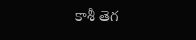కాశీ తెగ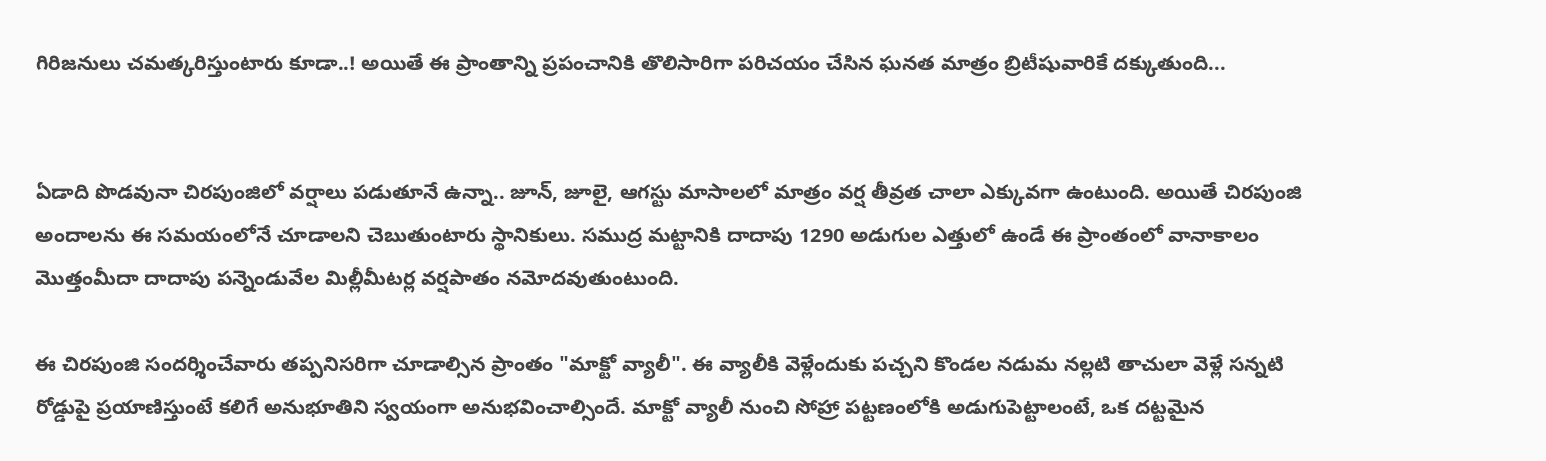గిరిజనులు చమత్కరిస్తుంటారు కూడా..! అయితే ఈ ప్రాంతాన్ని ప్రపంచానికి తొలిసారిగా పరిచయం చేసిన ఘనత మాత్రం బ్రిటీషువారికే దక్కుతుంది...


ఏడాది పొడవునా చిరపుంజిలో వర్షాలు పడుతూనే ఉన్నా.. జూన్, జూలై, ఆగస్టు మాసాలలో మాత్రం వర్ష తీవ్రత చాలా ఎక్కువగా ఉంటుంది. అయితే చిరపుంజి అందాలను ఈ సమయంలోనే చూడాలని చెబుతుంటారు స్థానికులు. సముద్ర మట్టానికి దాదాపు 1290 అడుగుల ఎత్తులో ఉండే ఈ ప్రాంతంలో వానాకాలం మొత్తంమీదా దాదాపు పన్నెండువేల మిల్లీమీటర్ల వర్షపాతం నమోదవుతుంటుంది.

ఈ చిరపుంజి సందర్శించేవారు తప్పనిసరిగా చూడాల్సిన ప్రాంతం "మాక్టో వ్యాలీ". ఈ వ్యాలీకి వెళ్లేందుకు పచ్చని కొండల నడుమ నల్లటి తాచులా వెళ్లే సన్నటి రోడ్డుపై ప్రయాణిస్తుంటే కలిగే అనుభూతిని స్వయంగా అనుభవించాల్సిందే. మాక్టో వ్యాలీ నుంచి సోహ్రా పట్టణంలోకి అడుగుపెట్టాలంటే, ఒక దట్టమైన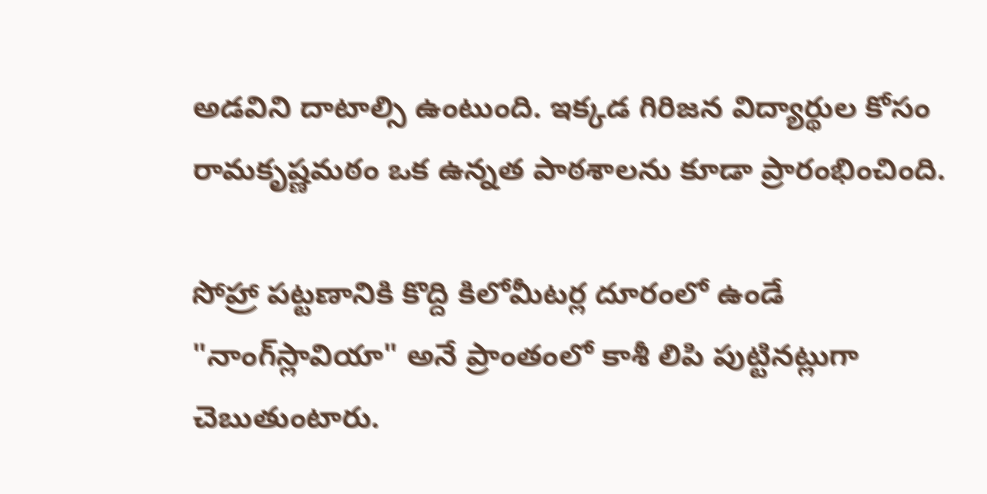అడవిని దాటాల్సి ఉంటుంది. ఇక్కడ గిరిజన విద్యార్థుల కోసం రామకృష్ణమఠం ఒక ఉన్నత పాఠశాలను కూడా ప్రారంభించింది.

సోహ్రా పట్టణానికి కొద్ది కిలోమీటర్ల దూరంలో ఉండే "నాంగ్‌స్లావియా" అనే ప్రాంతంలో కాశీ లిపి పుట్టినట్లుగా చెబుతుంటారు.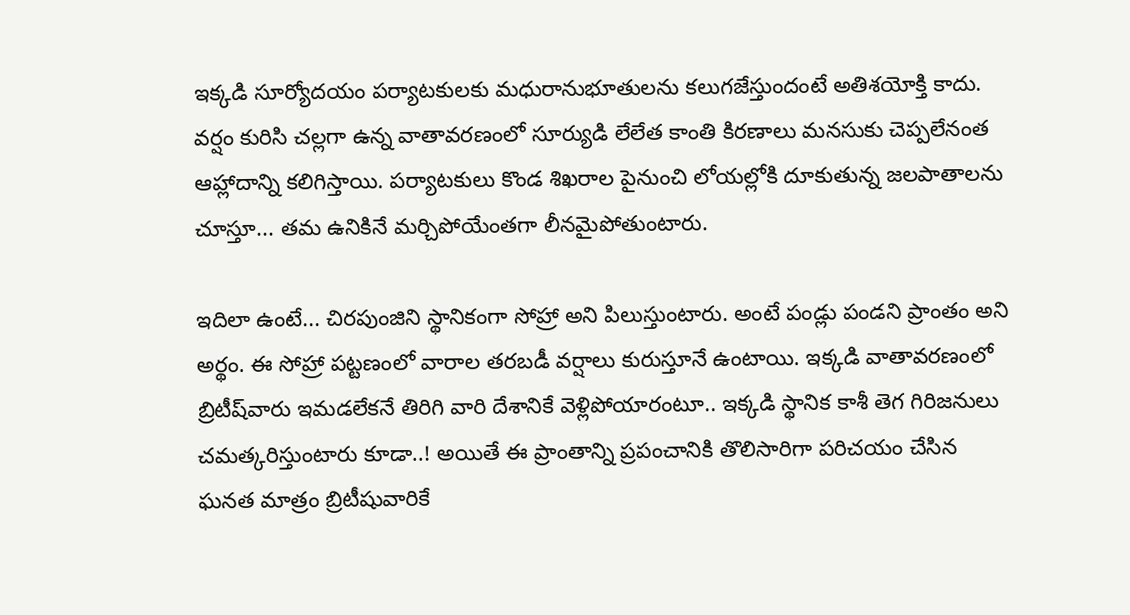ఇక్కడి సూర్యోదయం పర్యాటకులకు మధురానుభూతులను కలుగజేస్తుందంటే అతిశయోక్తి కాదు. వర్షం కురిసి చల్లగా ఉన్న వాతావరణంలో సూర్యుడి లేలేత కాంతి కిరణాలు మనసుకు చెప్పలేనంత ఆహ్లాదాన్ని కలిగిస్తాయి. పర్యాటకులు కొండ శిఖరాల పైనుంచి లోయల్లోకి దూకుతున్న జలపాతాలను చూస్తూ... తమ ఉనికినే మర్చిపోయేంతగా లీనమైపోతుంటారు.

ఇదిలా ఉంటే... చిరపుంజిని స్థానికంగా సోహ్రా అని పిలుస్తుంటారు. అంటే పండ్లు పండని ప్రాంతం అని అర్థం. ఈ సోహ్రా పట్టణంలో వారాల తరబడీ వర్షాలు కురుస్తూనే ఉంటాయి. ఇక్కడి వాతావరణంలో బ్రిటీష్‌వారు ఇమడలేకనే తిరిగి వారి దేశానికే వెళ్లిపోయారంటూ.. ఇక్కడి స్థానిక కాశీ తెగ గిరిజనులు చమత్కరిస్తుంటారు కూడా..! అయితే ఈ ప్రాంతాన్ని ప్రపంచానికి తొలిసారిగా పరిచయం చేసిన ఘనత మాత్రం బ్రిటీషువారికే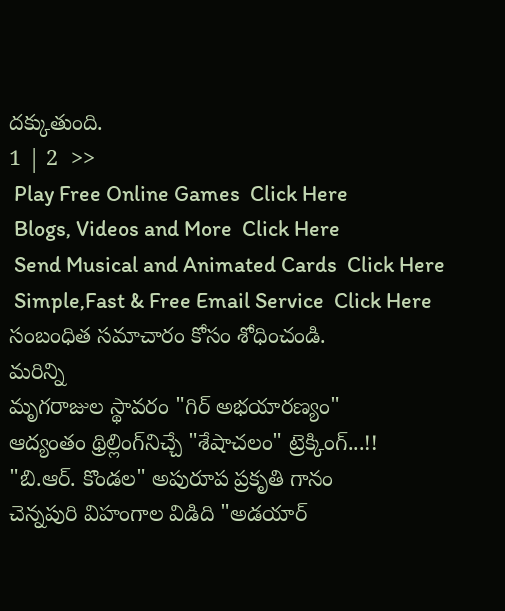దక్కుతుంది.
1 | 2  >>
 Play Free Online Games  Click Here
 Blogs, Videos and More  Click Here
 Send Musical and Animated Cards  Click Here
 Simple,Fast & Free Email Service  Click Here
సంబంధిత సమాచారం కోసం శోధించండి.
మరిన్ని
మృగరాజుల స్థావరం "గిర్ అభయారణ్యం"
ఆద్యంతం థ్రిల్లింగ్‌నిచ్చే "శేషాచలం" ట్రెక్కింగ్...!!
"బి.ఆర్. కొండల" అపురూప ప్రకృతి గానం
చెన్నపురి విహంగాల విడిది "అడయార్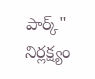పార్క్"
నిర్లక్ష్యం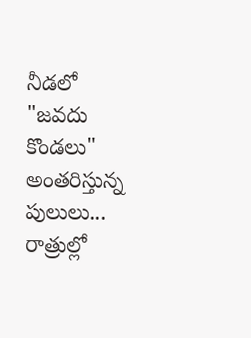నీడలో "జవదు కొండలు"
అంతరిస్తున్న పులులు... రాత్రుల్లో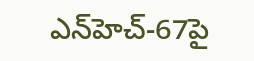ఎన్‌హెచ్-67పై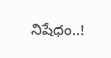నిషేధం..!